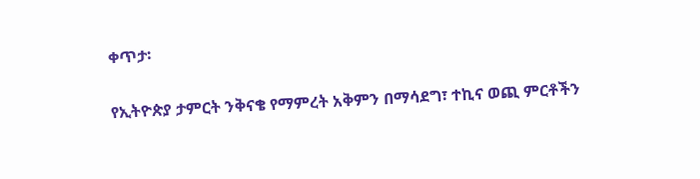ቀጥታ፡

የኢትዮጵያ ታምርት ንቅናቄ የማምረት አቅምን በማሳደግ፣ ተኪና ወጪ ምርቶችን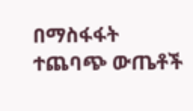በማስፋፋት ተጨባጭ ውጤቶች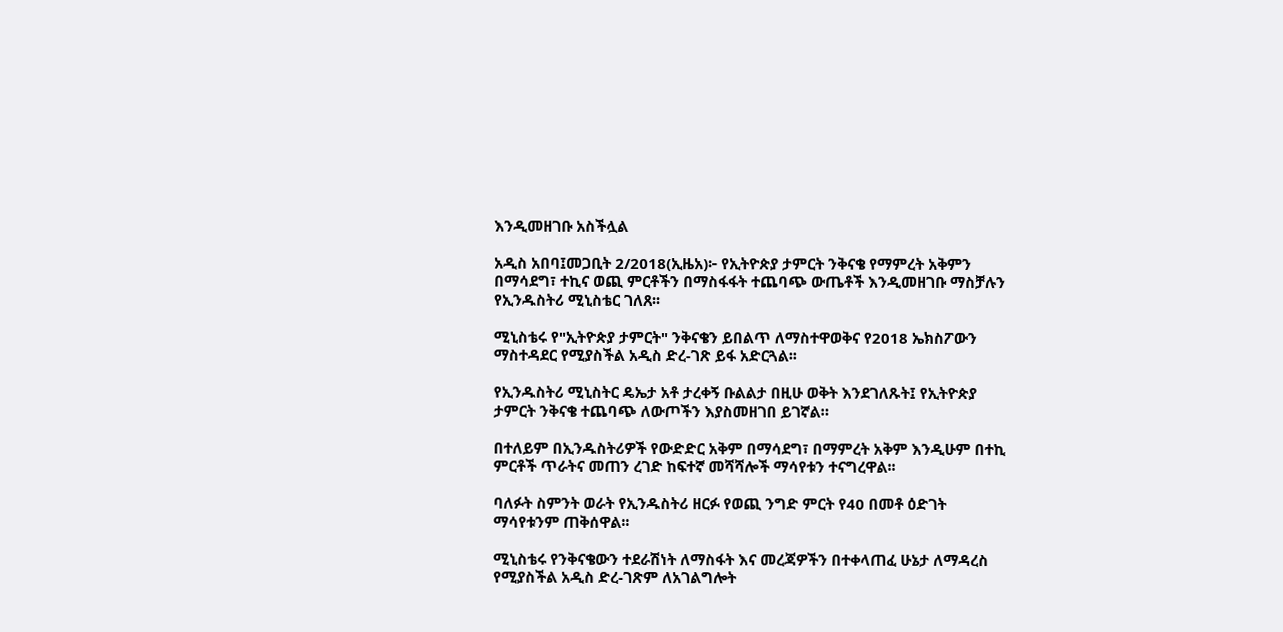እንዲመዘገቡ አስችሏል

አዲስ አበባ፤መጋቢት 2/2018(ኢዜአ)፦ የኢትዮጵያ ታምርት ንቅናቄ የማምረት አቅምን በማሳደግ፣ ተኪና ወጪ ምርቶችን በማስፋፋት ተጨባጭ ውጤቶች እንዲመዘገቡ ማስቻሉን የኢንዱስትሪ ሚኒስቴር ገለጸ፡፡

ሚኒስቴሩ የ"ኢትዮጵያ ታምርት" ንቅናቄን ይበልጥ ለማስተዋወቅና የ2018 ኤክስፖውን ማስተዳደር የሚያስችል አዲስ ድረ-ገጽ ይፋ አድርጓል፡፡

የኢንዱስትሪ ሚኒስትር ዴኤታ አቶ ታረቀኝ ቡልልታ በዚሁ ወቅት እንደገለጹት፤ የኢትዮጵያ ታምርት ንቅናቄ ተጨባጭ ለውጦችን እያስመዘገበ ይገኛል።

በተለይም በኢንዱስትሪዎች የውድድር አቅም በማሳደግ፣ በማምረት አቅም እንዲሁም በተኪ ምርቶች ጥራትና መጠን ረገድ ከፍተኛ መሻሻሎች ማሳየቱን ተናግረዋል፡፡

ባለፉት ስምንት ወራት የኢንዱስትሪ ዘርፉ የወጪ ንግድ ምርት የ40 በመቶ ዕድገት ማሳየቱንም ጠቅሰዋል፡፡

ሚኒስቴሩ የንቅናቄውን ተደራሽነት ለማስፋት እና መረጃዎችን በተቀላጠፈ ሁኔታ ለማዳረስ የሚያስችል አዲስ ድረ-ገጽም ለአገልግሎት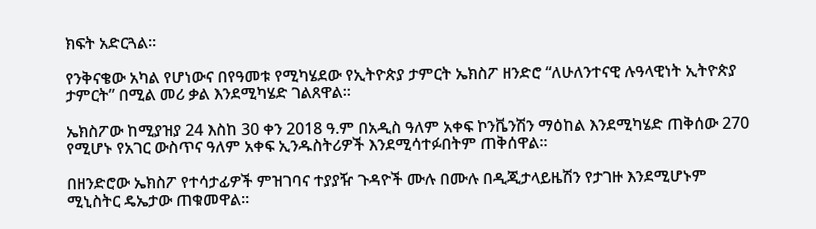ክፍት አድርጓል።

የንቅናቄው አካል የሆነውና በየዓመቱ የሚካሄደው የኢትዮጵያ ታምርት ኤክስፖ ዘንድሮ “ለሁለንተናዊ ሉዓላዊነት ኢትዮጵያ ታምርት” በሚል መሪ ቃል እንደሚካሄድ ገልጸዋል።

ኤክስፖው ከሚያዝያ 24 እስከ 30 ቀን 2018 ዓ.ም በአዲስ ዓለም አቀፍ ኮንቬንሽን ማዕከል እንደሚካሄድ ጠቅሰው 270 የሚሆኑ የአገር ውስጥና ዓለም አቀፍ ኢንዱስትሪዎች እንደሚሳተፉበትም ጠቅሰዋል።

በዘንድሮው ኤክስፖ የተሳታፊዎች ምዝገባና ተያያዥ ጉዳዮች ሙሉ በሙሉ በዲጂታላይዜሽን የታገዙ እንደሚሆኑም ሚኒስትር ዴኤታው ጠቁመዋል።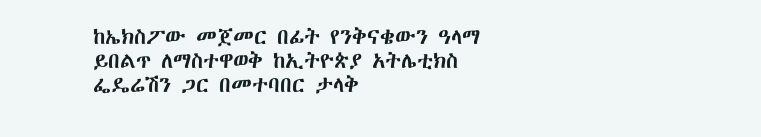ከኤክስፖው መጀመር በፊት የንቅናቄውን ዓላማ ይበልጥ ለማስተዋወቅ ከኢትዮጵያ አትሌቲክስ ፌዴሬሽን ጋር በመተባበር ታላቅ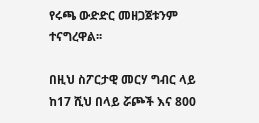የሩጫ ውድድር መዘጋጀቱንም ተናግረዋል፡፡

በዚህ ስፖርታዊ መርሃ ግብር ላይ ከ17 ሺህ በላይ ሯጮች እና 800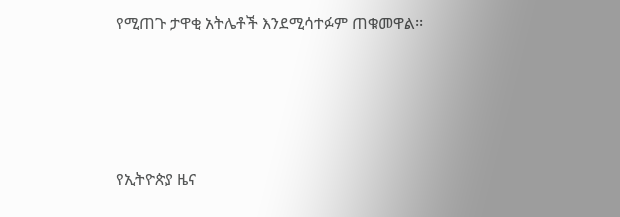የሚጠጉ ታዋቂ አትሌቶች እንደሚሳተፉም ጠቁመዋል፡፡







የኢትዮጵያ ዜና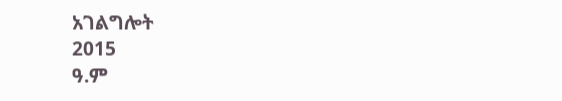አገልግሎት
2015
ዓ.ም